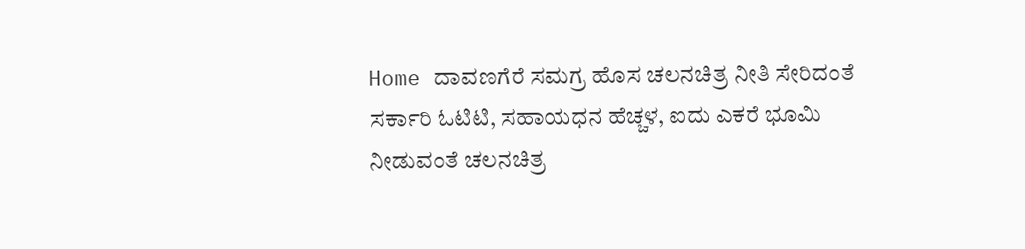Home ದಾವಣಗೆರೆ ಸಮಗ್ರ ಹೊಸ ಚಲನಚಿತ್ರ ನೀತಿ ಸೇರಿದಂತೆ ಸರ್ಕಾರಿ ಓಟಿಟಿ, ಸಹಾಯಧನ ಹೆಚ್ಚಳ, ಐದು ಎಕರೆ ಭೂಮಿ ನೀಡುವಂತೆ ಚಲನಚಿತ್ರ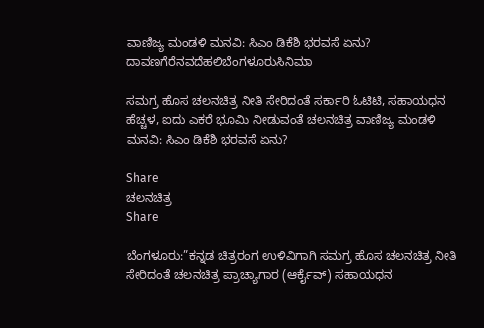ವಾಣಿಜ್ಯ ಮಂಡಳಿ ಮನವಿ: ಸಿಎಂ ಡಿಕೆಶಿ ಭರವಸೆ ಏನು?
ದಾವಣಗೆರೆನವದೆಹಲಿಬೆಂಗಳೂರುಸಿನಿಮಾ

ಸಮಗ್ರ ಹೊಸ ಚಲನಚಿತ್ರ ನೀತಿ ಸೇರಿದಂತೆ ಸರ್ಕಾರಿ ಓಟಿಟಿ, ಸಹಾಯಧನ ಹೆಚ್ಚಳ, ಐದು ಎಕರೆ ಭೂಮಿ ನೀಡುವಂತೆ ಚಲನಚಿತ್ರ ವಾಣಿಜ್ಯ ಮಂಡಳಿ ಮನವಿ: ಸಿಎಂ ಡಿಕೆಶಿ ಭರವಸೆ ಏನು?

Share
ಚಲನಚಿತ್ರ
Share

ಬೆಂಗಳೂರು:”ಕನ್ನಡ ಚಿತ್ರರಂಗ ಉಳಿವಿಗಾಗಿ ಸಮಗ್ರ ಹೊಸ ಚಲನಚಿತ್ರ ನೀತಿ ಸೇರಿದಂತೆ ಚಲನಚಿತ್ರ ಪ್ರಾಚ್ಯಾಗಾರ (ಆರ್ಕೈವ್) ಸಹಾಯಧನ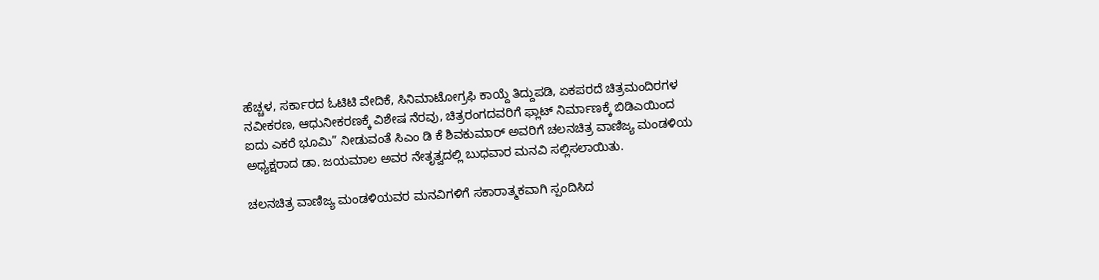ಹೆಚ್ಚಳ, ಸರ್ಕಾರದ ಓಟಿಟಿ ವೇದಿಕೆ, ಸಿನಿಮಾಟೋಗ್ರಫಿ ಕಾಯ್ದೆ ತಿದ್ದುಪಡಿ, ಏಕಪರದೆ ಚಿತ್ರಮಂದಿರಗಳ ನವೀಕರಣ, ಆಧುನೀಕರಣಕ್ಕೆ ವಿಶೇಷ ನೆರವು, ಚಿತ್ರರಂಗದವರಿಗೆ ಫ್ಲಾಟ್ ನಿರ್ಮಾಣಕ್ಕೆ ಬಿಡಿಎಯಿಂದ ಐದು ಎಕರೆ ಭೂಮಿ” ನೀಡುವಂತೆ ಸಿಎಂ ಡಿ ಕೆ ಶಿವಕುಮಾರ್ ಅವರಿಗೆ ಚಲನಚಿತ್ರ ವಾಣಿಜ್ಯ ಮಂಡಳಿಯ ಅಧ್ಯಕ್ಷರಾದ ಡಾ. ಜಯಮಾಲ ಅವರ ನೇತೃತ್ವದಲ್ಲಿ ಬುಧವಾರ ಮನವಿ ಸಲ್ಲಿಸಲಾಯಿತು.

ಚಲನಚಿತ್ರ ವಾಣಿಜ್ಯ ಮಂಡಳಿಯವರ ಮನವಿಗಳಿಗೆ ಸಕಾರಾತ್ಮಕವಾಗಿ ಸ್ಪಂದಿಸಿದ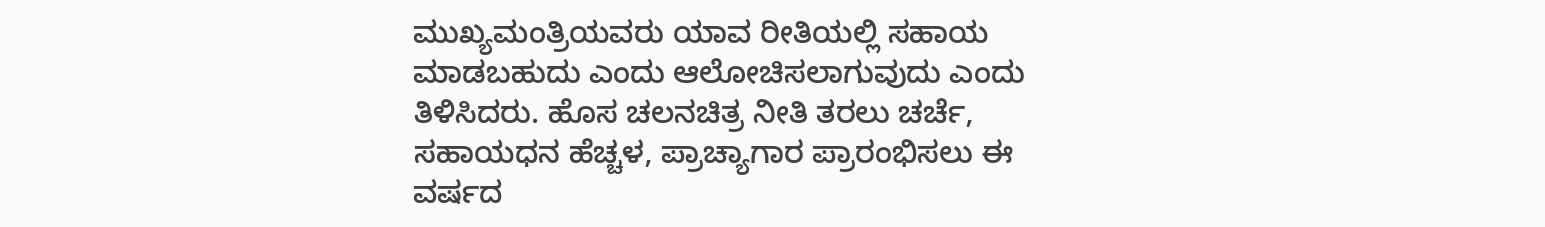ಮುಖ್ಯಮಂತ್ರಿಯವರು ಯಾವ ರೀತಿಯಲ್ಲಿ ಸಹಾಯ ಮಾಡಬಹುದು ಎಂದು ಆಲೋಚಿಸಲಾಗುವುದು ಎಂದು ತಿಳಿಸಿದರು. ಹೊಸ ಚಲನಚಿತ್ರ ನೀತಿ ತರಲು ಚರ್ಚೆ, ಸಹಾಯಧನ ಹೆಚ್ಚಳ, ಪ್ರಾಚ್ಯಾಗಾರ ಪ್ರಾರಂಭಿಸಲು ಈ ವರ್ಷದ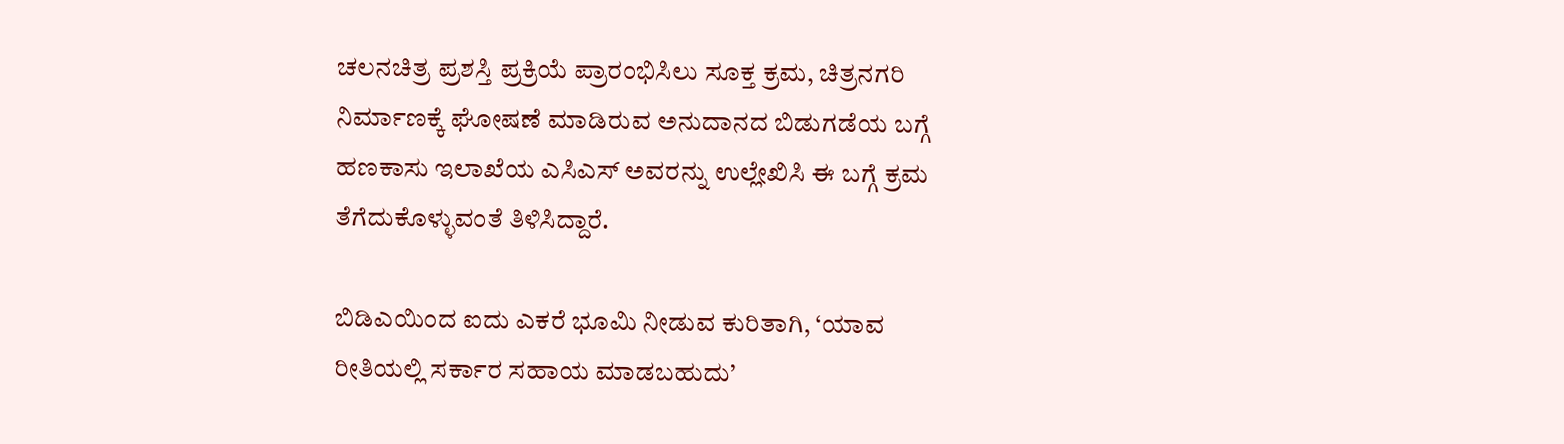ಚಲನಚಿತ್ರ ಪ್ರಶಸ್ತಿ ಪ್ರಕ್ರಿಯೆ ಪ್ರಾರಂಭಿಸಿಲು ಸೂಕ್ತ ಕ್ರಮ, ಚಿತ್ರನಗರಿ ನಿರ್ಮಾಣಕ್ಕೆ ಘೋಷಣೆ ಮಾಡಿರುವ ಅನುದಾನದ ಬಿಡುಗಡೆಯ ಬಗ್ಗೆ ಹಣಕಾಸು ಇಲಾಖೆಯ ಎಸಿಎಸ್ ಅವರನ್ನು ಉಲ್ಲೇಖಿಸಿ ಈ ಬಗ್ಗೆ ಕ್ರಮ ತೆಗೆದುಕೊಳ್ಳುವಂತೆ ತಿಳಿಸಿದ್ದಾರೆ.

ಬಿಡಿಎಯಿಂದ ಐದು ಎಕರೆ ಭೂಮಿ ನೀಡುವ ಕುರಿತಾಗಿ, ‘ಯಾವ ರೀತಿಯಲ್ಲಿ ಸರ್ಕಾರ ಸಹಾಯ ಮಾಡಬಹುದು’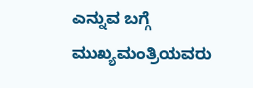ಎನ್ನುವ ಬಗ್ಗೆ ಮುಖ್ಯಮಂತ್ರಿಯವರು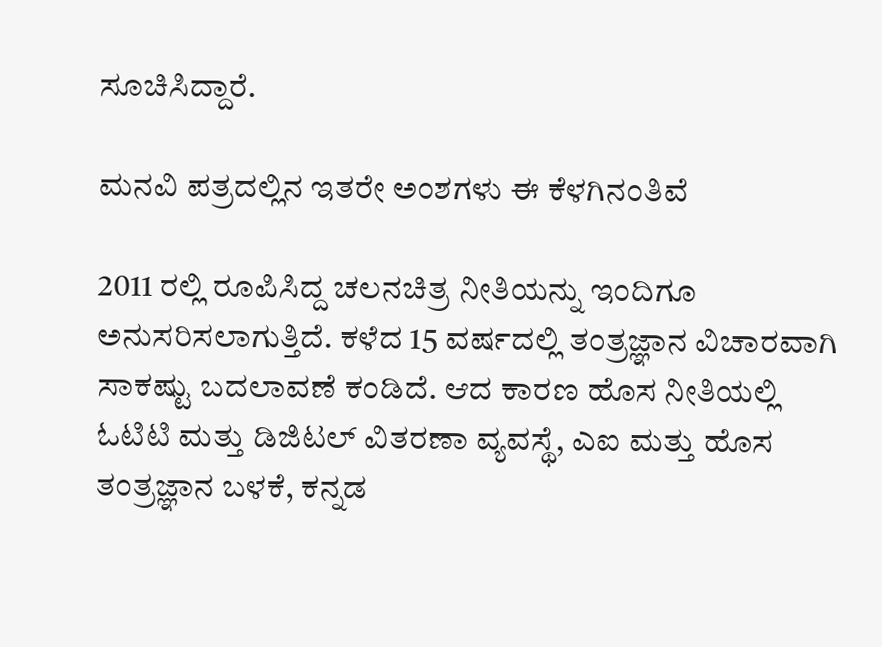ಸೂಚಿಸಿದ್ದಾರೆ‌.

ಮನವಿ ಪತ್ರದಲ್ಲಿನ ಇತರೇ ಅಂಶಗಳು ಈ ಕೆಳಗಿನಂತಿವೆ

2011 ರಲ್ಲಿ ರೂಪಿಸಿದ್ದ ಚಲನಚಿತ್ರ ನೀತಿಯನ್ನು ಇಂದಿಗೂ ಅನುಸರಿಸಲಾಗುತ್ತಿದೆ. ಕಳೆದ 15 ವರ್ಷದಲ್ಲಿ ತಂತ್ರಜ್ಞಾನ ವಿಚಾರವಾಗಿ ಸಾಕಷ್ಟು ಬದಲಾವಣೆ ಕಂಡಿದೆ. ಆದ ಕಾರಣ ಹೊಸ ನೀತಿಯಲ್ಲಿ ಓಟಿಟಿ ಮತ್ತು ಡಿಜಿಟಲ್ ವಿತರಣಾ ವ್ಯವಸ್ಥೆ, ಎಐ ಮತ್ತು ಹೊಸ ತಂತ್ರಜ್ಞಾನ ಬಳಕೆ, ಕನ್ನಡ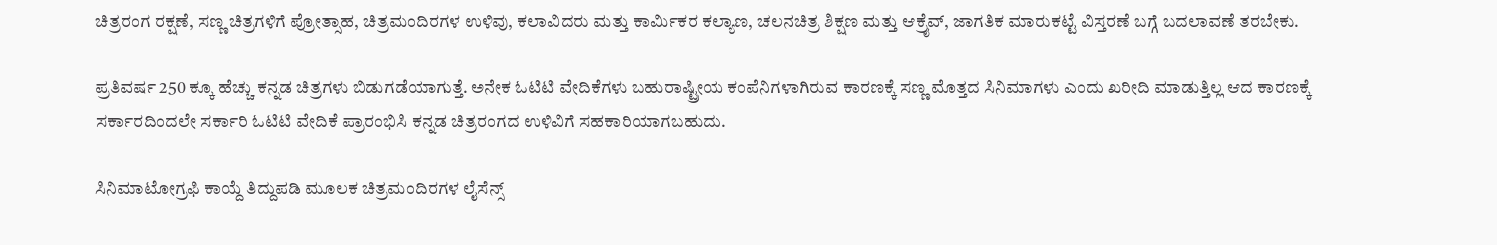ಚಿತ್ರರಂಗ ರಕ್ಷಣೆ, ಸಣ್ಣ ಚಿತ್ರಗಳಿಗೆ ಪ್ರೋತ್ಸಾಹ, ಚಿತ್ರಮಂದಿರಗಳ ಉಳಿವು, ಕಲಾವಿದರು ಮತ್ತು ಕಾರ್ಮಿಕರ ಕಲ್ಯಾಣ, ಚಲನಚಿತ್ರ ಶಿಕ್ಷಣ ಮತ್ತು ಆಕ್ರೈವ್, ಜಾಗತಿಕ ಮಾರುಕಟ್ಟೆ ವಿಸ್ತರಣೆ ಬಗ್ಗೆ ಬದಲಾವಣೆ ತರಬೇಕು.

ಪ್ರತಿವರ್ಷ 250 ಕ್ಕೂ ಹೆಚ್ಚು ಕನ್ನಡ ಚಿತ್ರಗಳು ಬಿಡುಗಡೆಯಾಗುತ್ತೆ. ಅನೇಕ ಓಟಿಟಿ ವೇದಿಕೆಗಳು ಬಹುರಾಷ್ಟ್ರೀಯ ಕಂಪೆನಿಗಳಾಗಿರುವ ಕಾರಣಕ್ಕೆ ಸಣ್ಣ ಮೊತ್ತದ ಸಿನಿಮಾಗಳು ಎಂದು ಖರೀದಿ ಮಾಡುತ್ತಿಲ್ಲ ಆದ ಕಾರಣಕ್ಕೆ ಸರ್ಕಾರದಿಂದಲೇ ಸರ್ಕಾರಿ ಓಟಿಟಿ ವೇದಿಕೆ ಪ್ರಾರಂಭಿಸಿ ಕನ್ನಡ ಚಿತ್ರರಂಗದ ಉಳಿವಿಗೆ ಸಹಕಾರಿಯಾಗಬಹುದು.

ಸಿನಿಮಾಟೋಗ್ರಫಿ ಕಾಯ್ದೆ ತಿದ್ದುಪಡಿ ಮೂಲಕ ಚಿತ್ರಮಂದಿರಗಳ ಲೈಸೆನ್ಸ್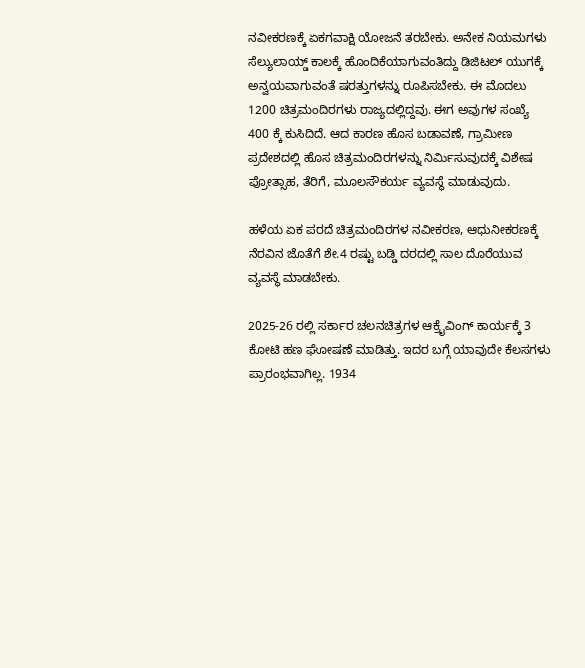ನವೀಕರಣಕ್ಕೆ ಏಕಗವಾಕ್ಷಿ ಯೋಜನೆ ತರಬೇಕು. ಅನೇಕ ನಿಯಮಗಳು ಸೆಲ್ಯುಲಾಯ್ಡ್ ಕಾಲಕ್ಕೆ ಹೊಂದಿಕೆಯಾಗುವಂತಿದ್ದು ಡಿಜಿಟಲ್ ಯುಗಕ್ಕೆ ಅನ್ವಯವಾಗುವಂತೆ ಷರತ್ತುಗಳನ್ನು ರೂಪಿಸಬೇಕು. ಈ ಮೊದಲು 1200 ಚಿತ್ರಮಂದಿರಗಳು ರಾಜ್ಯದಲ್ಲಿದ್ದವು‌. ಈಗ ಅವುಗಳ ಸಂಖ್ಯೆ 400 ಕ್ಕೆ ಕುಸಿದಿದೆ. ಆದ ಕಾರಣ ಹೊಸ ಬಡಾವಣೆ, ಗ್ರಾಮೀಣ ಪ್ರದೇಶದಲ್ಲಿ ಹೊಸ ಚಿತ್ರಮಂದಿರಗಳನ್ನು ನಿರ್ಮಿಸುವುದಕ್ಕೆ ವಿಶೇಷ ಪ್ರೋತ್ಸಾಹ, ತೆರಿಗೆ, ಮೂಲಸೌಕರ್ಯ ವ್ಯವಸ್ಥೆ ಮಾಡುವುದು.

ಹಳೆಯ ಏಕ ಪರದೆ ಚಿತ್ರಮಂದಿರಗಳ ನವೀಕರಣ, ಆಧುನೀಕರಣಕ್ಕೆ ನೆರವಿನ ಜೊತೆಗೆ ಶೇ.4 ರಷ್ಟು ಬಡ್ಡಿ ದರದಲ್ಲಿ ಸಾಲ ದೊರೆಯುವ ವ್ಯವಸ್ಥೆ ಮಾಡಬೇಕು.

2025-26 ರಲ್ಲಿ ಸರ್ಕಾರ ಚಲನಚಿತ್ರಗಳ ಆಕ್ರೈವಿಂಗ್ ಕಾರ್ಯಕ್ಕೆ 3 ಕೋಟಿ ಹಣ ಘೋಷಣೆ ಮಾಡಿತ್ತು. ಇದರ ಬಗ್ಗೆ ಯಾವುದೇ ಕೆಲಸಗಳು ಪ್ರಾರಂಭವಾಗಿಲ್ಲ. 1934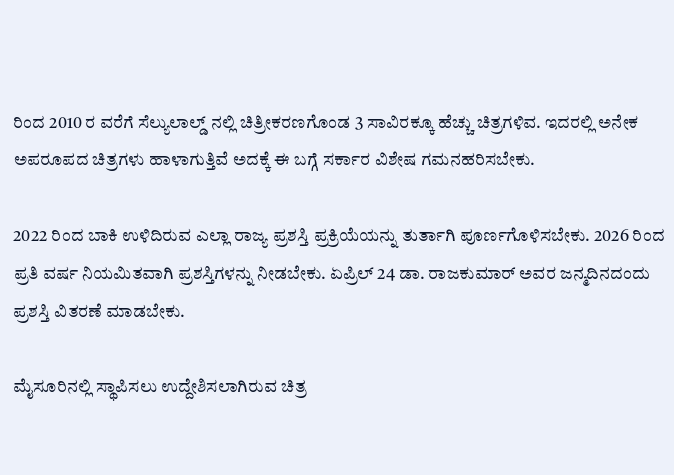ರಿಂದ 2010 ರ ವರೆಗೆ ಸೆಲ್ಯುಲಾಲ್ಡ್ ನಲ್ಲಿ ಚಿತ್ರೀಕರಣಗೊಂಡ 3 ಸಾವಿರಕ್ಕೂ ಹೆಚ್ಚು ಚಿತ್ರಗಳಿವ. ಇದರಲ್ಲಿ ಅನೇಕ ಅಪರೂಪದ ಚಿತ್ರಗಳು ಹಾಳಾಗುತ್ತಿವೆ ಅದಕ್ಕೆ ಈ ಬಗ್ಗೆ ಸರ್ಕಾರ ವಿಶೇಷ ಗಮನಹರಿಸಬೇಕು.

2022 ರಿಂದ ಬಾಕಿ ಉಳಿದಿರುವ ಎಲ್ಲಾ ರಾಜ್ಯ ಪ್ರಶಸ್ತಿ ಪ್ರಕ್ರಿಯೆಯನ್ನು ತುರ್ತಾಗಿ ಪೂರ್ಣಗೊಳಿಸಬೇಕು. 2026 ರಿಂದ‌ ಪ್ರತಿ ವರ್ಷ ನಿಯಮಿತವಾಗಿ ಪ್ರಶಸ್ತಿಗಳನ್ನು ನೀಡಬೇಕು. ಏಪ್ರಿಲ್ 24 ಡಾ. ರಾಜಕುಮಾರ್ ಅವರ ಜನ್ಮದಿನದಂದು ಪ್ರಶಸ್ತಿ ವಿತರಣೆ ಮಾಡಬೇಕು.

ಮೈಸೂರಿನಲ್ಲಿ ಸ್ಥಾಪಿಸಲು ಉದ್ದೇಶಿಸಲಾಗಿರುವ ಚಿತ್ರ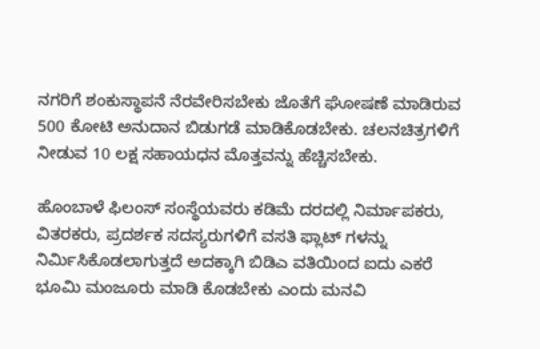ನಗರಿಗೆ ಶಂಕುಸ್ಥಾಪನೆ ನೆರವೇರಿಸಬೇಕು ಜೊತೆಗೆ ಘೋಷಣೆ ಮಾಡಿರುವ 500 ಕೋಟಿ ಅನುದಾನ ಬಿಡುಗಡೆ ಮಾಡಿಕೊಡಬೇಕು. ಚಲನಚಿತ್ರಗಳಿಗೆ ನೀಡುವ 10 ಲಕ್ಷ ಸಹಾಯಧನ ಮೊತ್ತವನ್ನು ಹೆಚ್ಚಿಸಬೇಕು.

ಹೊಂಬಾಳೆ ಫಿಲಂಸ್ ಸಂಸ್ಥೆಯವರು ಕಡಿಮೆ ದರದಲ್ಲಿ ನಿರ್ಮಾಪಕರು, ವಿತರಕರು, ಪ್ರದರ್ಶಕ ಸದಸ್ಯರುಗಳಿಗೆ ವಸತಿ ಫ್ಲಾಟ್ ಗಳನ್ನು ನಿರ್ಮಿಸಿಕೊಡಲಾಗುತ್ತದೆ ಅದಕ್ಕಾಗಿ ಬಿಡಿಎ ವತಿಯಿಂದ ಐದು ಎಕರೆ ಭೂಮಿ ಮಂಜೂರು ಮಾಡಿ ಕೊಡಬೇಕು ಎಂದು ಮನವಿ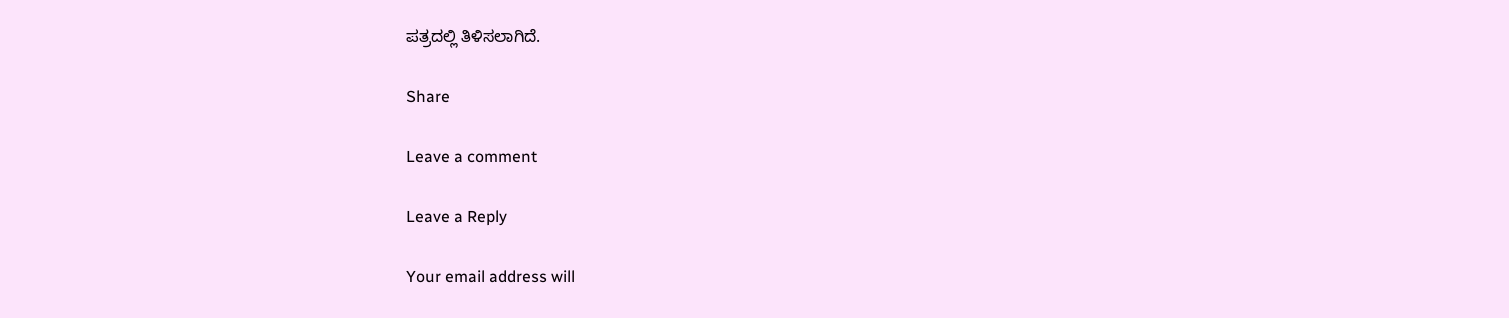ಪತ್ರದಲ್ಲಿ ತಿಳಿಸಲಾಗಿದೆ.

Share

Leave a comment

Leave a Reply

Your email address will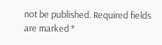not be published. Required fields are marked *